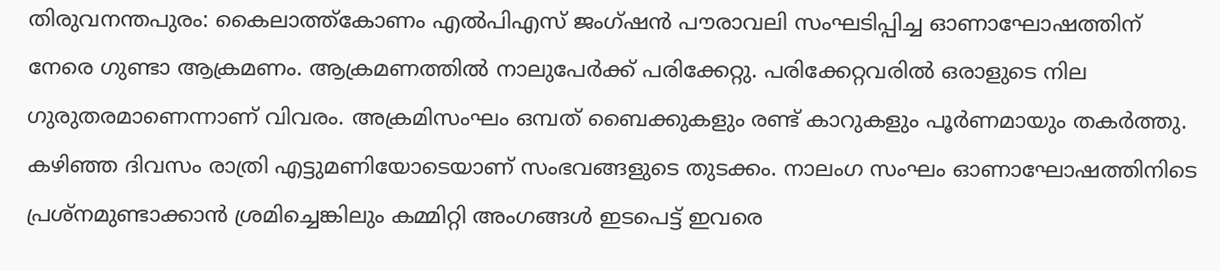തിരുവനന്തപുരം: കൈലാത്ത്കോണം എൽപിഎസ് ജംഗ്ഷൻ പൗരാവലി സംഘടിപ്പിച്ച ഓണാഘോഷത്തിന് നേരെ ഗുണ്ടാ ആക്രമണം. ആക്രമണത്തിൽ നാലുപേർക്ക് പരിക്കേറ്റു. പരിക്കേറ്റവരിൽ ഒരാളുടെ നില ഗുരുതരമാണെന്നാണ് വിവരം. അക്രമിസംഘം ഒമ്പത് ബൈക്കുകളും രണ്ട് കാറുകളും പൂർണമായും തകർത്തു.
കഴിഞ്ഞ ദിവസം രാത്രി എട്ടുമണിയോടെയാണ് സംഭവങ്ങളുടെ തുടക്കം. നാലംഗ സംഘം ഓണാഘോഷത്തിനിടെ പ്രശ്നമുണ്ടാക്കാൻ ശ്രമിച്ചെങ്കിലും കമ്മിറ്റി അംഗങ്ങൾ ഇടപെട്ട് ഇവരെ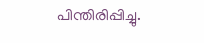പിന്തിരിപ്പിച്ചു.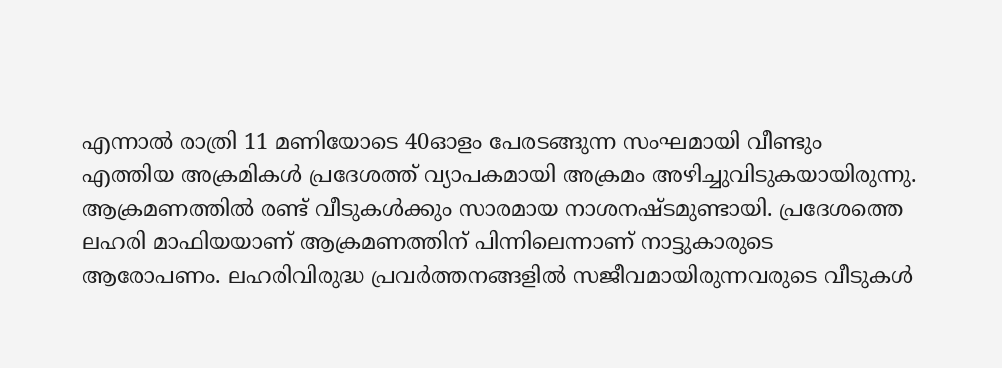എന്നാൽ രാത്രി 11 മണിയോടെ 40ഓളം പേരടങ്ങുന്ന സംഘമായി വീണ്ടും എത്തിയ അക്രമികൾ പ്രദേശത്ത് വ്യാപകമായി അക്രമം അഴിച്ചുവിടുകയായിരുന്നു.
ആക്രമണത്തിൽ രണ്ട് വീടുകൾക്കും സാരമായ നാശനഷ്ടമുണ്ടായി. പ്രദേശത്തെ ലഹരി മാഫിയയാണ് ആക്രമണത്തിന് പിന്നിലെന്നാണ് നാട്ടുകാരുടെ ആരോപണം. ലഹരിവിരുദ്ധ പ്രവർത്തനങ്ങളിൽ സജീവമായിരുന്നവരുടെ വീടുകൾ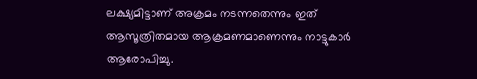ലക്ഷ്യമിട്ടാണ് അക്രമം നടന്നതെന്നും ഇത് ആസൂത്രിതമായ ആക്രമണമാണെന്നും നാട്ടുകാർ ആരോപിച്ചു.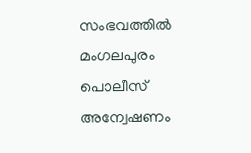സംഭവത്തിൽ മംഗലപുരം പൊലീസ് അന്വേഷണം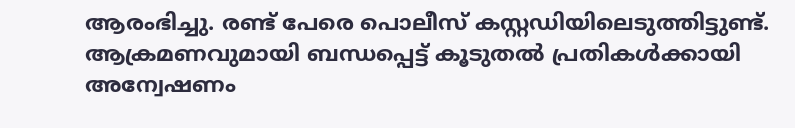ആരംഭിച്ചു. രണ്ട് പേരെ പൊലീസ് കസ്റ്റഡിയിലെടുത്തിട്ടുണ്ട്. ആക്രമണവുമായി ബന്ധപ്പെട്ട് കൂടുതൽ പ്രതികൾക്കായി അന്വേഷണം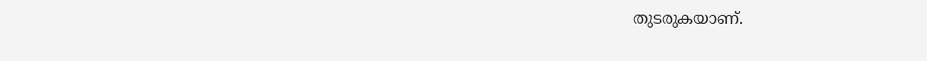തുടരുകയാണ്.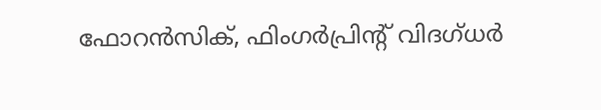ഫോറൻസിക്, ഫിംഗർപ്രിന്റ് വിദഗ്ധർ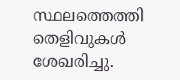സ്ഥലത്തെത്തി തെളിവുകൾ ശേഖരിച്ചു.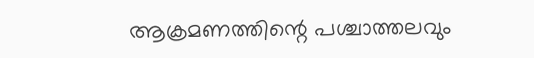ആക്രമണത്തിന്റെ പശ്ചാത്തലവും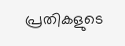പ്രതികളുടെ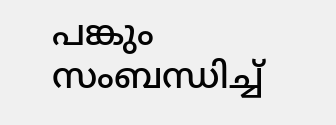പങ്കും സംബന്ധിച്ച്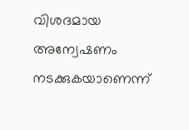വിശദമായ അന്വേഷണം നടക്കുകയാണെന്ന്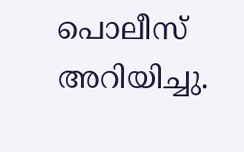പൊലീസ് അറിയിച്ചു.